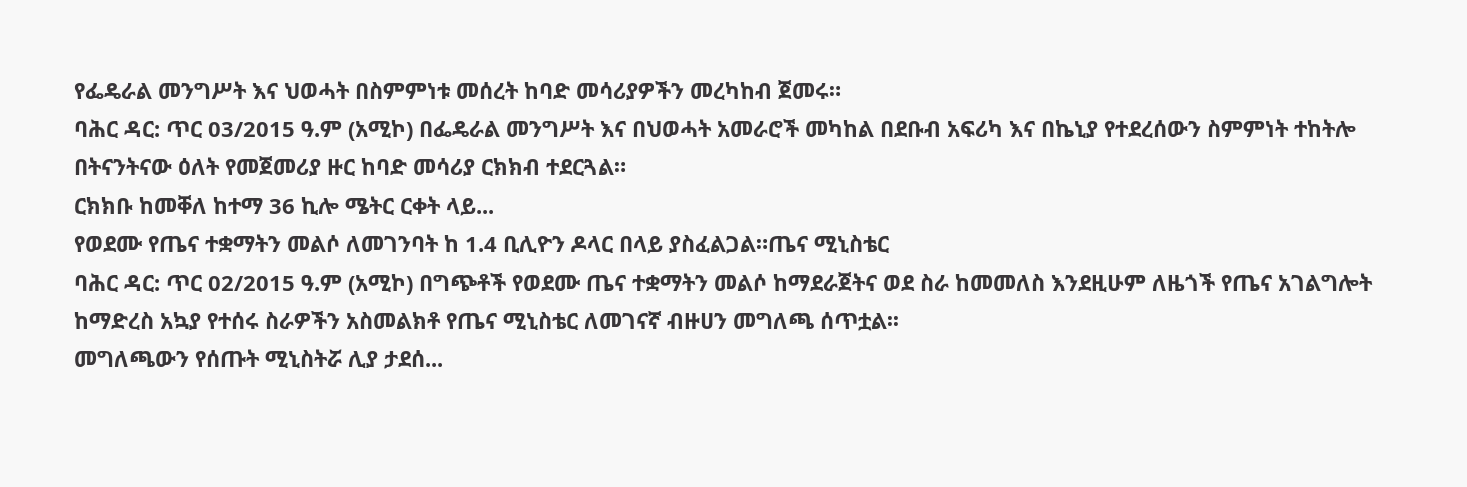የፌዴራል መንግሥት እና ህወሓት በስምምነቱ መሰረት ከባድ መሳሪያዎችን መረካከብ ጀመሩ።
ባሕር ዳር: ጥር 03/2015 ዓ.ም (አሚኮ) በፌዴራል መንግሥት እና በህወሓት አመራሮች መካከል በደቡብ አፍሪካ እና በኬኒያ የተደረሰውን ስምምነት ተከትሎ በትናንትናው ዕለት የመጀመሪያ ዙር ከባድ መሳሪያ ርክክብ ተደርጓል።
ርክክቡ ከመቐለ ከተማ 36 ኪሎ ሜትር ርቀት ላይ...
የወደሙ የጤና ተቋማትን መልሶ ለመገንባት ከ 1.4 ቢሊዮን ዶላር በላይ ያስፈልጋል።ጤና ሚኒስቴር
ባሕር ዳር: ጥር 02/2015 ዓ.ም (አሚኮ) በግጭቶች የወደሙ ጤና ተቋማትን መልሶ ከማደራጀትና ወደ ስራ ከመመለስ እንደዚሁም ለዜጎች የጤና አገልግሎት ከማድረስ አኳያ የተሰሩ ስራዎችን አስመልክቶ የጤና ሚኒስቴር ለመገናኛ ብዙሀን መግለጫ ሰጥቷል፡፡
መግለጫውን የሰጡት ሚኒስትሯ ሊያ ታደሰ...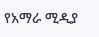የአማራ ሚዲያ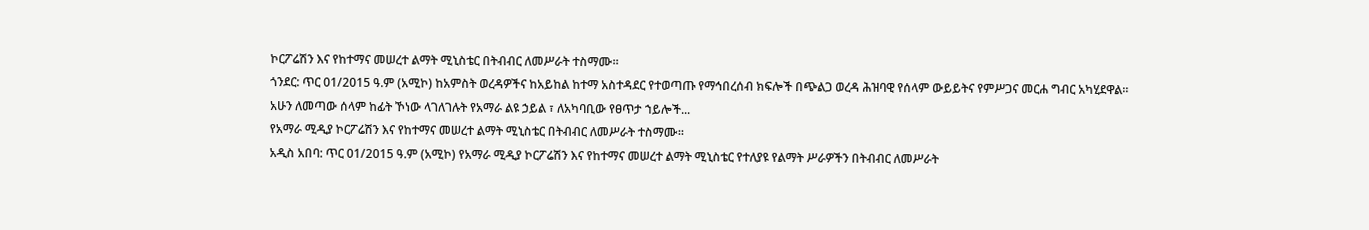ኮርፖሬሽን እና የከተማና መሠረተ ልማት ሚኒስቴር በትብብር ለመሥራት ተስማሙ።
ጎንደር: ጥር 01/2015 ዓ.ም (አሚኮ) ከአምስት ወረዳዎችና ከአይከል ከተማ አስተዳደር የተወጣጡ የማኅበረሰብ ክፍሎች በጭልጋ ወረዳ ሕዝባዊ የሰላም ውይይትና የምሥጋና መርሐ ግብር አካሂደዋል።
አሁን ለመጣው ሰላም ከፊት ኾነው ላገለገሉት የአማራ ልዩ ኃይል ፣ ለአካባቢው የፀጥታ ኀይሎች...
የአማራ ሚዲያ ኮርፖሬሽን እና የከተማና መሠረተ ልማት ሚኒስቴር በትብብር ለመሥራት ተስማሙ።
አዲስ አበባ: ጥር 01/2015 ዓ.ም (አሚኮ) የአማራ ሚዲያ ኮርፖሬሽን እና የከተማና መሠረተ ልማት ሚኒስቴር የተለያዩ የልማት ሥራዎችን በትብብር ለመሥራት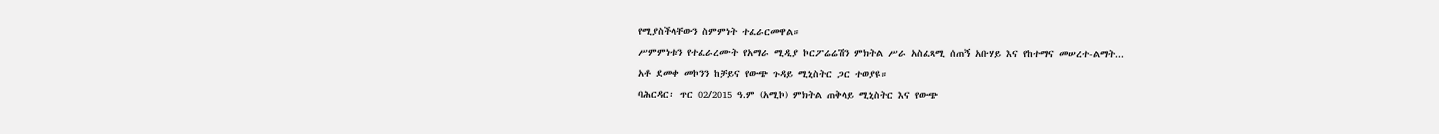የሚያስችላቸውን ስምምነት ተፈራርመዋል።
ሥምምነቱን የተፈራረሙት የአማራ ሚዲያ ኮርፖሬሬሽን ምክትል ሥራ አስፈጻሚ ሰጠኝ አቡሃይ እና የከተማና መሠረተ-ልማት...
አቶ ደመቀ መኮንን ከቻይና የውጭ ጉዳይ ሚኒስትር ጋር ተወያዩ።
ባሕርዳር፡ ጥር 02/2015 ዓ.ም (አሚኮ) ምክትል ጠቅላይ ሚኒስትር እና የውጭ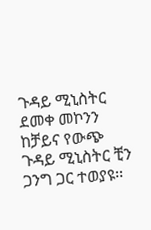ጉዳይ ሚኒስትር ደመቀ መኮንን ከቻይና የውጭ ጉዳይ ሚኒስትር ቺን ጋንግ ጋር ተወያዩ፡፡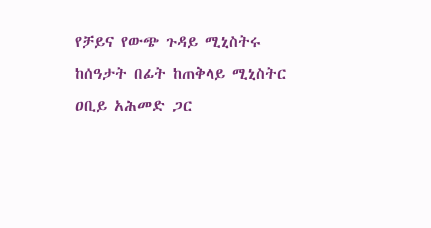የቻይና የውጭ ጉዳይ ሚኒስትሩ ከሰዓታት በፊት ከጠቅላይ ሚኒስትር ዐቢይ አሕመድ ጋር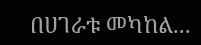በሀገራቱ መካከል...